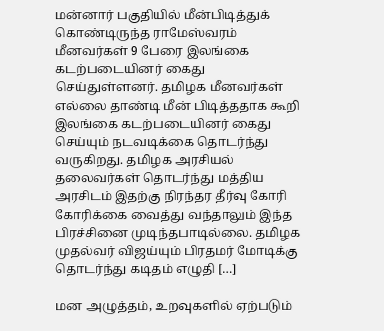மன்னார் பகுதியில் மீன்பிடித்துக் கொண்டிருந்த ராமேஸ்வரம் மீனவர்கள் 9 பேரை இலங்கை கடற்படையினர் கைது செய்துள்ளனர். தமிழக மீனவர்கள் எல்லை தாண்டி மீன் பிடித்ததாக கூறி இலங்கை கடற்படையினர் கைது செய்யும் நடவடிக்கை தொடர்ந்து வருகிறது. தமிழக அரசியல் தலைவர்கள் தொடர்ந்து மத்திய அரசிடம் இதற்கு நிரந்தர தீர்வு கோரி கோரிக்கை வைத்து வந்தாலும் இந்த பிரச்சினை முடிந்தபாடில்லை. தமிழக முதல்வர் விஜய்யும் பிரதமர் மோடிக்கு தொடர்ந்து கடிதம் எழுதி […]

மன அழுத்தம், உறவுகளில் ஏற்படும்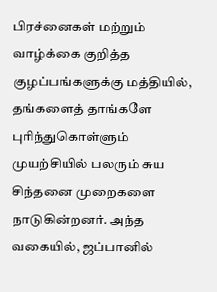பிரச்னைகள் மற்றும் வாழ்க்கை குறித்த குழப்பங்களுக்கு மத்தியில், தங்களைத் தாங்களே புரிந்துகொள்ளும் முயற்சியில் பலரும் சுய சிந்தனை முறைகளை நாடுகின்றனர். அந்த வகையில், ஜப்பானில்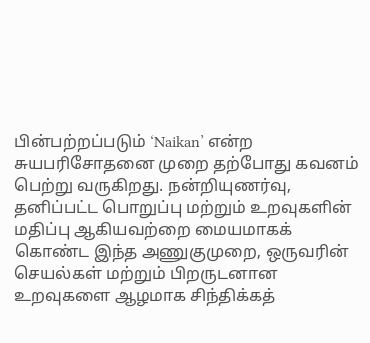பின்பற்றப்படும் ‘Naikan’ என்ற சுயபரிசோதனை முறை தற்போது கவனம் பெற்று வருகிறது. நன்றியுணர்வு, தனிப்பட்ட பொறுப்பு மற்றும் உறவுகளின் மதிப்பு ஆகியவற்றை மையமாகக் கொண்ட இந்த அணுகுமுறை, ஒருவரின் செயல்கள் மற்றும் பிறருடனான உறவுகளை ஆழமாக சிந்திக்கத்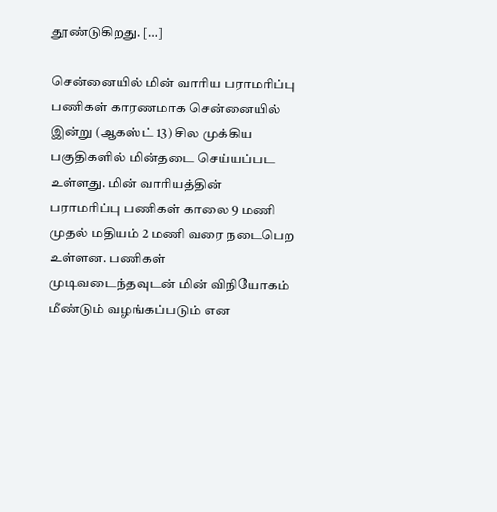தூண்டுகிறது. […]

சென்னையில் மின் வாரிய பராமரிப்பு பணிகள் காரணமாக சென்னையில் இன்று (ஆகஸ்ட் 13) சில முக்கிய பகுதிகளில் மின்தடை செய்யப்பட உள்ளது. மின் வாரியத்தின் பராமரிப்பு பணிகள் காலை 9 மணி முதல் மதியம் 2 மணி வரை நடைபெற உள்ளன. பணிகள் முடிவடைந்தவுடன் மின் விநியோகம் மீண்டும் வழங்கப்படும் என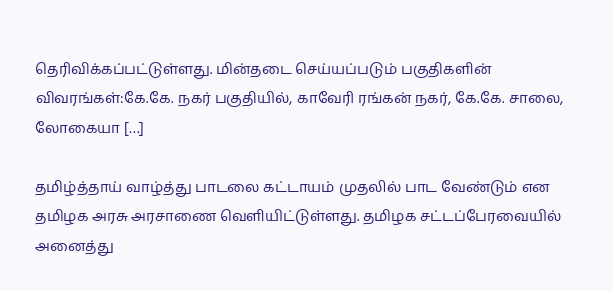தெரிவிக்கப்பட்டுள்ளது. மின்தடை செய்யப்படும் பகுதிகளின் விவரங்கள்:கே.கே. நகர் பகுதியில், காவேரி ரங்கன் நகர், கே.கே. சாலை, லோகையா […]

தமிழ்த்தாய் வாழ்த்து பாடலை கட்டாயம் முதலில் பாட வேண்டும் என தமிழக அரசு அரசாணை வெளியிட்டுள்ளது. தமிழக சட்டப்பேரவையில் அனைத்து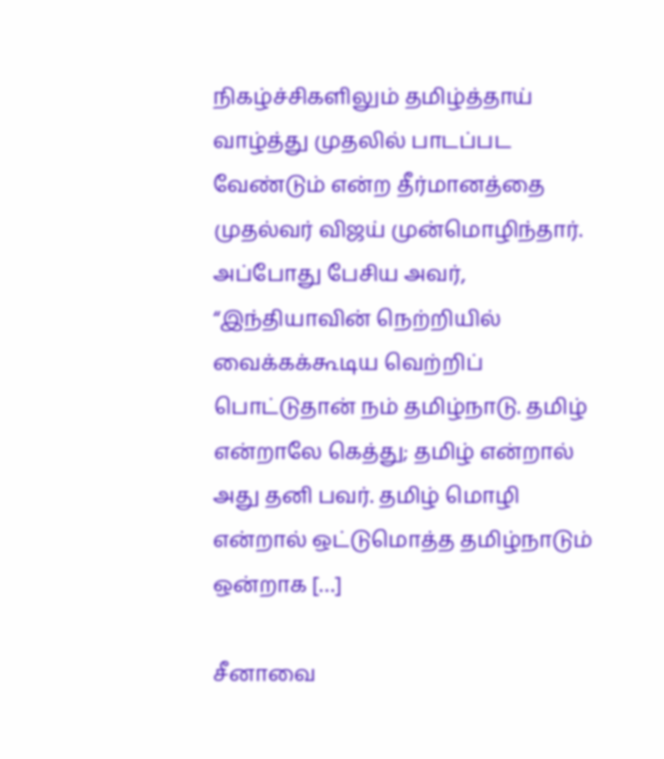நிகழ்ச்சிகளிலும் தமிழ்த்தாய் வாழ்த்து முதலில் பாடப்பட வேண்டும் என்ற தீர்மானத்தை முதல்வர் விஜய் முன்மொழிந்தார். அப்போது பேசிய அவர், “இந்தியாவின் நெற்றியில் வைக்கக்கூடிய வெற்றிப் பொட்டுதான் நம் தமிழ்நாடு. தமிழ் என்றாலே கெத்து; தமிழ் என்றால் அது தனி பவர். தமிழ் மொழி என்றால் ஒட்டுமொத்த தமிழ்நாடும் ஒன்றாக […]

சீனாவை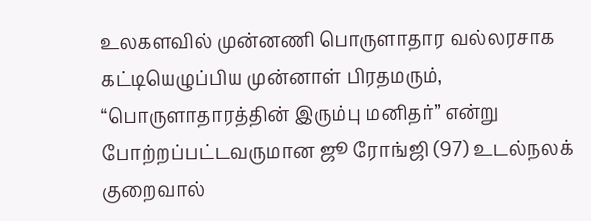உலகளவில் முன்னணி பொருளாதார வல்லரசாக கட்டியெழுப்பிய முன்னாள் பிரதமரும், “பொருளாதாரத்தின் இரும்பு மனிதர்” என்று போற்றப்பட்டவருமான ஜூ ரோங்ஜி (97) உடல்நலக் குறைவால்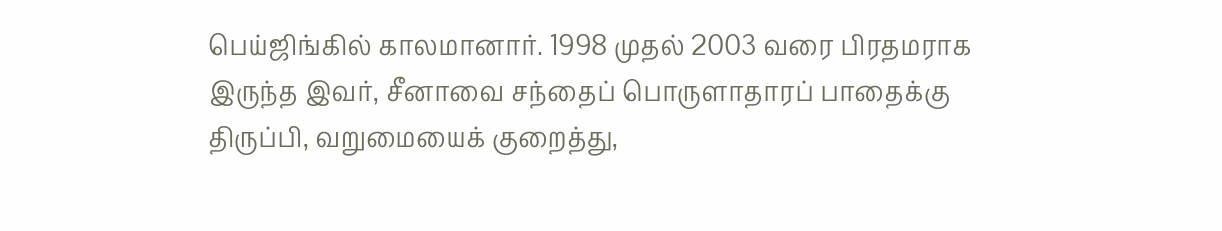பெய்ஜிங்கில் காலமானார். 1998 முதல் 2003 வரை பிரதமராக இருந்த இவர், சீனாவை சந்தைப் பொருளாதாரப் பாதைக்கு திருப்பி, வறுமையைக் குறைத்து,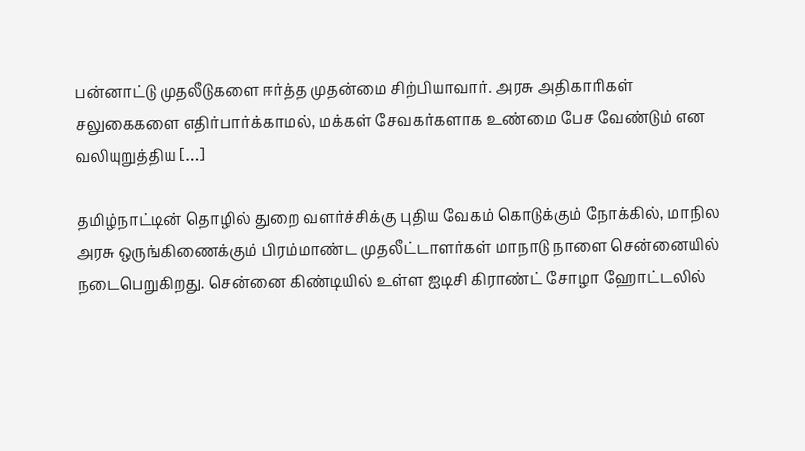பன்னாட்டு முதலீடுகளை ஈர்த்த முதன்மை சிற்பியாவார். அரசு அதிகாரிகள் சலுகைகளை எதிர்பார்க்காமல், மக்கள் சேவகர்களாக உண்மை பேச வேண்டும் என வலியுறுத்திய […]

தமிழ்நாட்டின் தொழில் துறை வளர்ச்சிக்கு புதிய வேகம் கொடுக்கும் நோக்கில், மாநில அரசு ஒருங்கிணைக்கும் பிரம்மாண்ட முதலீட்டாளர்கள் மாநாடு நாளை சென்னையில் நடைபெறுகிறது. சென்னை கிண்டியில் உள்ள ஐடிசி கிராண்ட் சோழா ஹோட்டலில்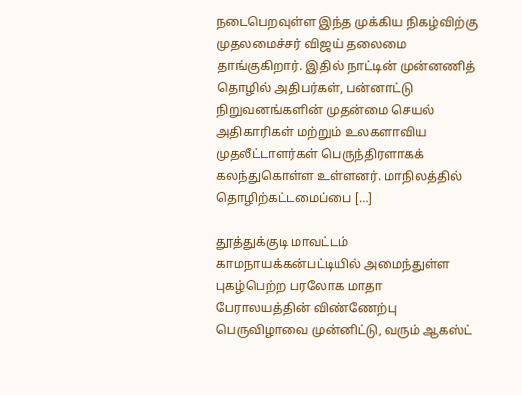நடைபெறவுள்ள இந்த முக்கிய நிகழ்விற்கு முதலமைச்சர் விஜய் தலைமை தாங்குகிறார். இதில் நாட்டின் முன்னணித் தொழில் அதிபர்கள், பன்னாட்டு நிறுவனங்களின் முதன்மை செயல் அதிகாரிகள் மற்றும் உலகளாவிய முதலீட்டாளர்கள் பெருந்திரளாகக் கலந்துகொள்ள உள்ளனர். மாநிலத்தில் தொழிற்கட்டமைப்பை […]

தூத்துக்குடி மாவட்டம் காமநாயக்கன்பட்டியில் அமைந்துள்ள புகழ்பெற்ற பரலோக மாதா பேராலயத்தின் விண்ணேற்பு பெருவிழாவை முன்னிட்டு, வரும் ஆகஸ்ட்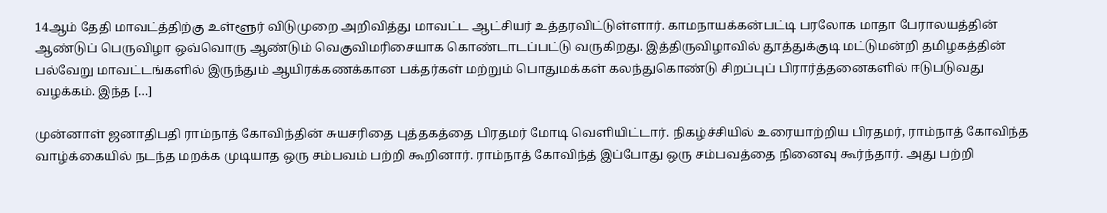14ஆம் தேதி மாவட்த்திற்கு உள்ளூர் விடுமுறை அறிவித்து மாவட்ட ஆட்சியர் உத்தரவிட்டுள்ளார். காமநாயக்கன்பட்டி பரலோக மாதா பேராலயத்தின் ஆண்டுப் பெருவிழா ஒவ்வொரு ஆண்டும் வெகுவிமரிசையாக கொண்டாடப்பட்டு வருகிறது. இத்திருவிழாவில் தூத்துக்குடி மட்டுமன்றி தமிழகத்தின் பல்வேறு மாவட்டங்களில் இருந்தும் ஆயிரக்கணக்கான பக்தர்கள் மற்றும் பொதுமக்கள் கலந்துகொண்டு சிறப்புப் பிரார்த்தனைகளில் ஈடுபடுவது வழக்கம். இந்த […]

முன்னாள் ஜனாதிபதி ராம்நாத் கோவிந்தின் சுயசரிதை புத்தகத்தை பிரதமர் மோடி வெளியிட்டார். நிகழ்ச்சியில் உரையாற்றிய பிரதமர், ராம்நாத் கோவிந்த வாழ்க்கையில் நடந்த மறக்க முடியாத ஒரு சம்பவம் பற்றி கூறினார். ராம்நாத் கோவிந்த் இப்போது ஒரு சம்பவத்தை நினைவு கூர்ந்தார். அது பற்றி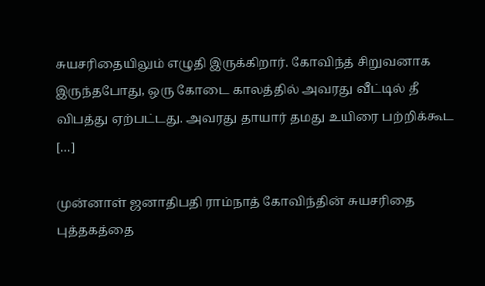சுயசரிதையிலும் எழுதி இருக்கிறார். கோவிந்த் சிறுவனாக இருந்தபோது, ஒரு கோடை காலத்தில் அவரது வீட்டில் தீ விபத்து ஏற்பட்டது. அவரது தாயார் தமது உயிரை பற்றிக்கூட […]

முன்னாள் ஜனாதிபதி ராம்நாத் கோவிந்தின் சுயசரிதை புத்தகத்தை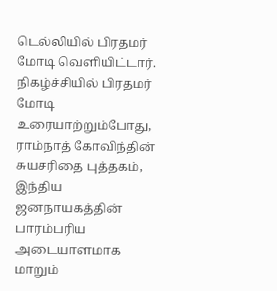டெல்லியில் பிரதமர் மோடி வெளியிட்டார். நிகழ்ச்சியில் பிரதமர் மோடி உரையாற்றும்போது, ராம்நாத் கோவிந்தின் சுயசரிதை புத்தகம், இந்திய ஜனநாயகத்தின் பாரம்பரிய அடையாளமாக மாறும்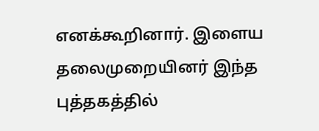எனக்கூறினார். இளைய தலைமுறையினர் இந்த புத்தகத்தில்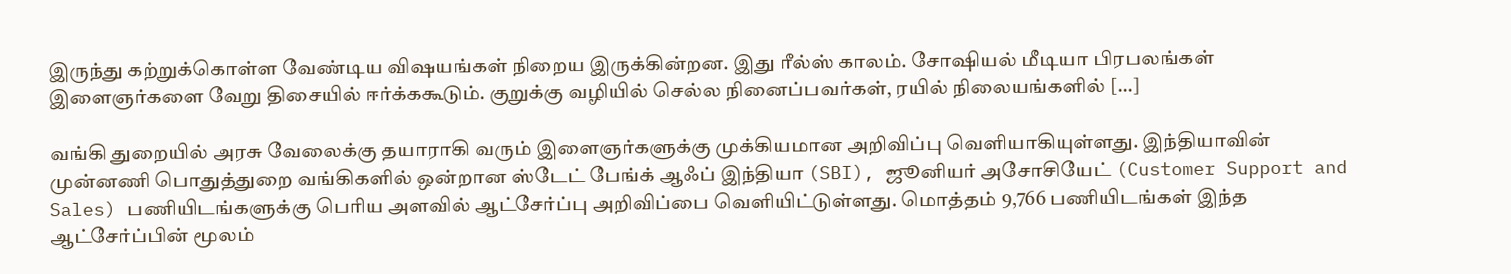இருந்து கற்றுக்கொள்ள வேண்டிய விஷயங்கள் நிறைய இருக்கின்றன. இது ரீல்ஸ் காலம். சோஷியல் மீடியா பிரபலங்கள் இளைஞர்களை வேறு திசையில் ஈர்க்ககூடும். குறுக்கு வழியில் செல்ல நினைப்பவர்கள், ரயில் நிலையங்களில் […]

வங்கி துறையில் அரசு வேலைக்கு தயாராகி வரும் இளைஞர்களுக்கு முக்கியமான அறிவிப்பு வெளியாகியுள்ளது. இந்தியாவின் முன்னணி பொதுத்துறை வங்கிகளில் ஒன்றான ஸ்டேட் பேங்க் ஆஃப் இந்தியா (SBI), ஜூனியர் அசோசியேட் (Customer Support and Sales) பணியிடங்களுக்கு பெரிய அளவில் ஆட்சேர்ப்பு அறிவிப்பை வெளியிட்டுள்ளது. மொத்தம் 9,766 பணியிடங்கள் இந்த ஆட்சேர்ப்பின் மூலம்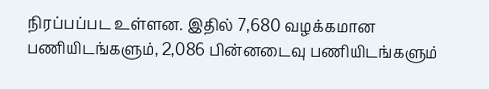நிரப்பப்பட உள்ளன. இதில் 7,680 வழக்கமான பணியிடங்களும், 2,086 பின்னடைவு பணியிடங்களும்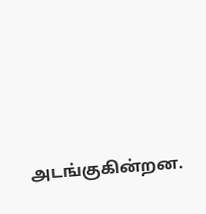அடங்குகின்றன.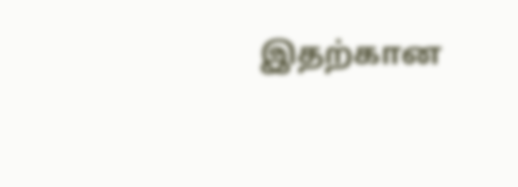இதற்கான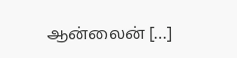ஆன்லைன் […]